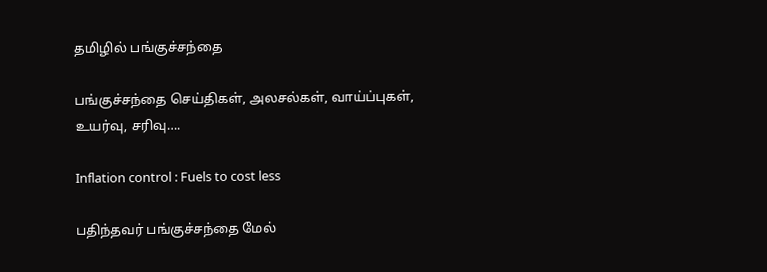தமிழில் பங்குச்சந்தை

பங்குச்சந்தை செய்திகள், அலசல்கள், வாய்ப்புகள், உயர்வு, சரிவு….

Inflation control : Fuels to cost less

பதிந்தவர் பங்குச்சந்தை மேல்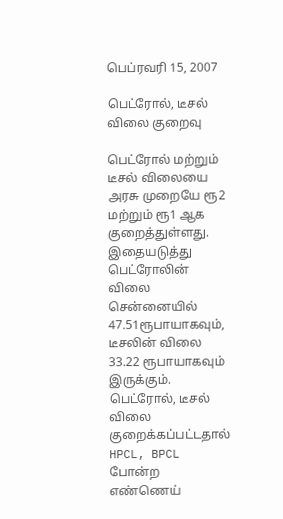பெப்ரவரி 15, 2007

பெட்ரோல், டீசல் விலை குறைவு

பெட்ரோல் மற்றும் டீசல் விலையை அரசு முறையே ரூ2 மற்றும் ரூ1 ஆக குறைத்துள்ளது. இதையடுத்து பெட்ரோலின் விலை சென்னையில் 47.51ரூபாயாகவும், டீசலின் விலை 33.22 ரூபாயாகவும் இருக்கும். பெட்ரோல், டீசல் விலை குறைக்கப்பட்டதால் HPCL, BPCL போன்ற எண்ணெய்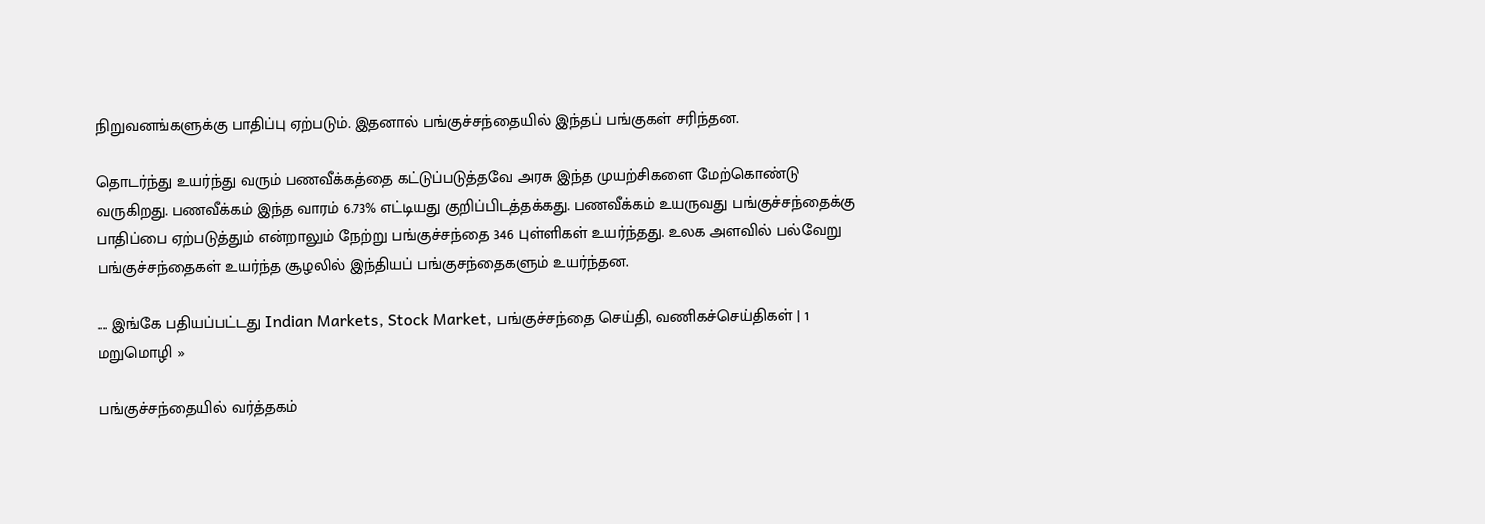நிறுவனங்களுக்கு பாதிப்பு ஏற்படும். இதனால் பங்குச்சந்தையில் இந்தப் பங்குகள் சரிந்தன.

தொடர்ந்து உயர்ந்து வரும் பணவீக்கத்தை கட்டுப்படுத்தவே அரசு இந்த முயற்சிகளை மேற்கொண்டு வருகிறது. பணவீக்கம் இந்த வாரம் 6.73% எட்டியது குறிப்பிடத்தக்கது. பணவீக்கம் உயருவது பங்குச்சந்தைக்கு பாதிப்பை ஏற்படுத்தும் என்றாலும் நேற்று பங்குச்சந்தை 346 புள்ளிகள் உயர்ந்தது. உலக அளவில் பல்வேறு பங்குச்சந்தைகள் உயர்ந்த சூழலில் இந்தியப் பங்குசந்தைகளும் உயர்ந்தன.

.... இங்கே பதியப்பட்டது Indian Markets, Stock Market, பங்குச்சந்தை செய்தி, வணிகச்செய்திகள் | 1 மறுமொழி »

பங்குச்சந்தையில் வர்த்தகம்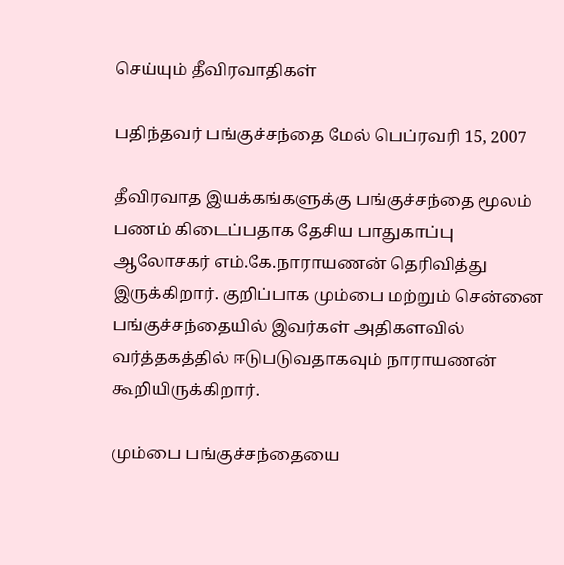செய்யும் தீவிரவாதிகள்

பதிந்தவர் பங்குச்சந்தை மேல் பெப்ரவரி 15, 2007

தீவிரவாத இயக்கங்களுக்கு பங்குச்சந்தை மூலம் பணம் கிடைப்பதாக தேசிய பாதுகாப்பு ஆலோசகர் எம்.கே.நாராயணன் தெரிவித்து இருக்கிறார். குறிப்பாக மும்பை மற்றும் சென்னை பங்குச்சந்தையில் இவர்கள் அதிகளவில் வர்த்தகத்தில் ஈடுபடுவதாகவும் நாராயணன் கூறியிருக்கிறார்.

மும்பை பங்குச்சந்தையை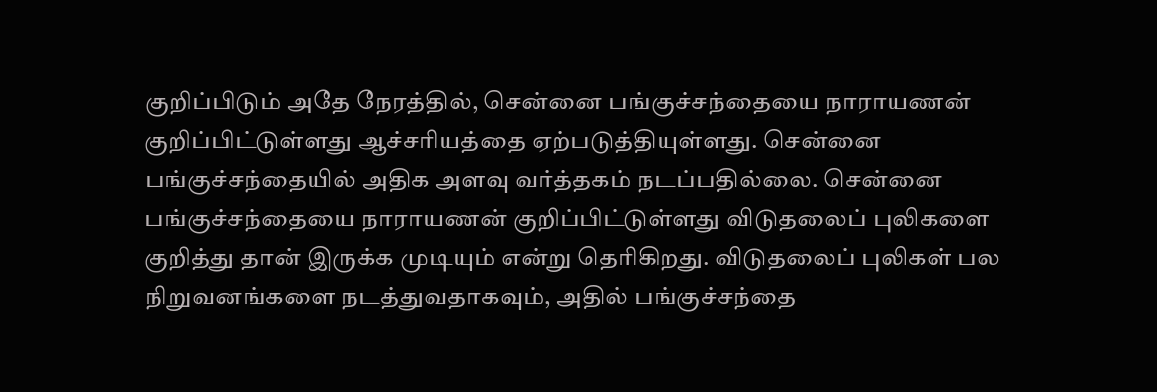குறிப்பிடும் அதே நேரத்தில், சென்னை பங்குச்சந்தையை நாராயணன் குறிப்பிட்டுள்ளது ஆச்சரியத்தை ஏற்படுத்தியுள்ளது. சென்னை பங்குச்சந்தையில் அதிக அளவு வர்த்தகம் நடப்பதில்லை. சென்னை பங்குச்சந்தையை நாராயணன் குறிப்பிட்டுள்ளது விடுதலைப் புலிகளை குறித்து தான் இருக்க முடியும் என்று தெரிகிறது. விடுதலைப் புலிகள் பல நிறுவனங்களை நடத்துவதாகவும், அதில் பங்குச்சந்தை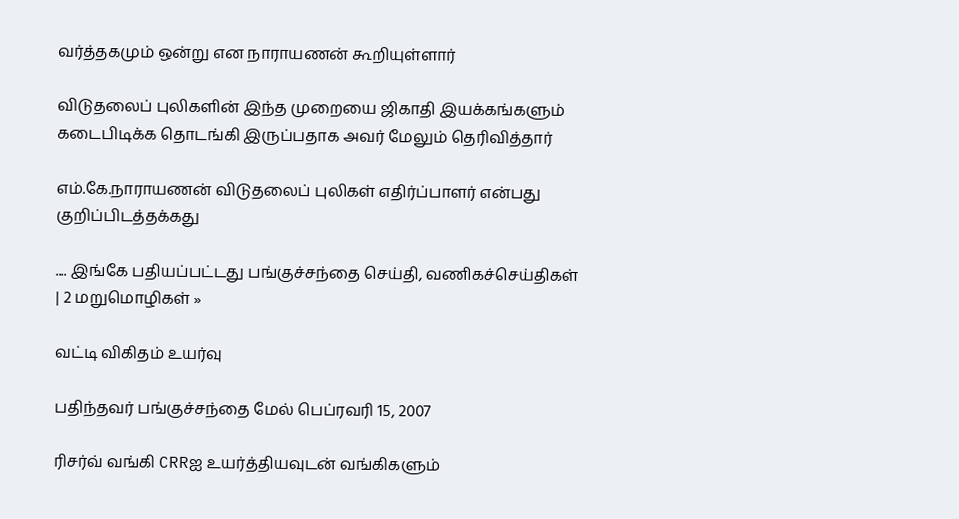வர்த்தகமும் ஒன்று என நாராயணன் கூறியுள்ளார்

விடுதலைப் புலிகளின் இந்த முறையை ஜிகாதி இயக்கங்களும் கடைபிடிக்க தொடங்கி இருப்பதாக அவர் மேலும் தெரிவித்தார்

எம்.கே.நாராயணன் விடுதலைப் புலிகள் எதிர்ப்பாளர் என்பது குறிப்பிடத்தக்கது

.... இங்கே பதியப்பட்டது பங்குச்சந்தை செய்தி, வணிகச்செய்திகள் | 2 மறுமொழிகள் »

வட்டி விகிதம் உயர்வு

பதிந்தவர் பங்குச்சந்தை மேல் பெப்ரவரி 15, 2007

ரிசர்வ் வங்கி CRRஐ உயர்த்தியவுடன் வங்கிகளும்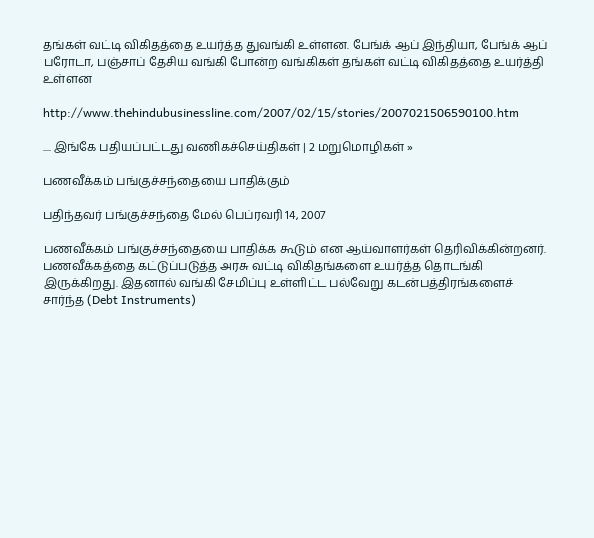தங்கள் வட்டி விகிதத்தை உயர்த்த துவங்கி உள்ளன. பேங்க் ஆப் இந்தியா, பேங்க் ஆப் பரோடா, பஞ்சாப் தேசிய வங்கி போன்ற வங்கிகள் தங்கள் வட்டி விகிதத்தை உயர்த்தி உள்ளன

http://www.thehindubusinessline.com/2007/02/15/stories/2007021506590100.htm

.... இங்கே பதியப்பட்டது வணிகச்செய்திகள் | 2 மறுமொழிகள் »

பணவீக்கம் பங்குச்சந்தையை பாதிக்கும்

பதிந்தவர் பங்குச்சந்தை மேல் பெப்ரவரி 14, 2007

பணவீக்கம் பங்குச்சந்தையை பாதிக்க கூடும் என ஆய்வாளர்கள் தெரிவிக்கின்றனர். பணவீக்கத்தை கட்டுப்படுத்த அரசு வட்டி விகிதங்களை உயர்த்த தொடங்கி இருக்கிறது. இதனால் வங்கி சேமிப்பு உள்ளிட்ட பல்வேறு கடன்பத்திரங்களைச் சார்ந்த (Debt Instruments)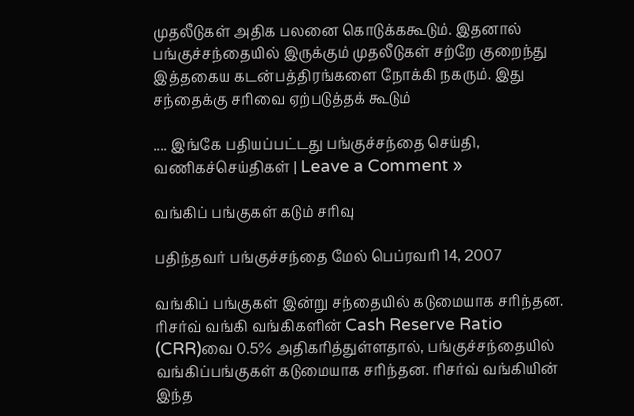முதலீடுகள் அதிக பலனை கொடுக்ககூடும். இதனால் பங்குச்சந்தையில் இருக்கும் முதலீடுகள் சற்றே குறைந்து இத்தகைய கடன்பத்திரங்களை நோக்கி நகரும். இது சந்தைக்கு சரிவை ஏற்படுத்தக் கூடும்

.... இங்கே பதியப்பட்டது பங்குச்சந்தை செய்தி, வணிகச்செய்திகள் | Leave a Comment »

வங்கிப் பங்குகள் கடும் சரிவு

பதிந்தவர் பங்குச்சந்தை மேல் பெப்ரவரி 14, 2007

வங்கிப் பங்குகள் இன்று சந்தையில் கடுமையாக சரிந்தன. ரிசர்வ் வங்கி வங்கிகளின் Cash Reserve Ratio (CRR)வை 0.5% அதிகரித்துள்ளதால், பங்குச்சந்தையில் வங்கிப்பங்குகள் கடுமையாக சரிந்தன. ரிசர்வ் வங்கியின் இந்த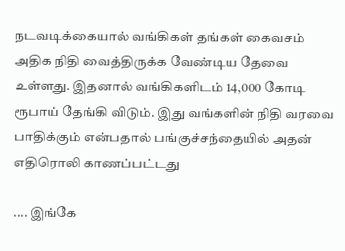நடவடிக்கையால் வங்கிகள் தங்கள் கைவசம் அதிக நிதி வைத்திருக்க வேண்டிய தேவை உள்ளது. இதனால் வங்கிகளிடம் 14,000 கோடி ரூபாய் தேங்கி விடும். இது வங்களின் நிதி வரவை பாதிக்கும் என்பதால் பங்குச்சந்தையில் அதன் எதிரொலி காணப்பட்டது

.... இங்கே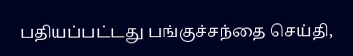பதியப்பட்டது பங்குச்சந்தை செய்தி,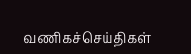வணிகச்செய்திகள்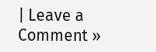| Leave a Comment »